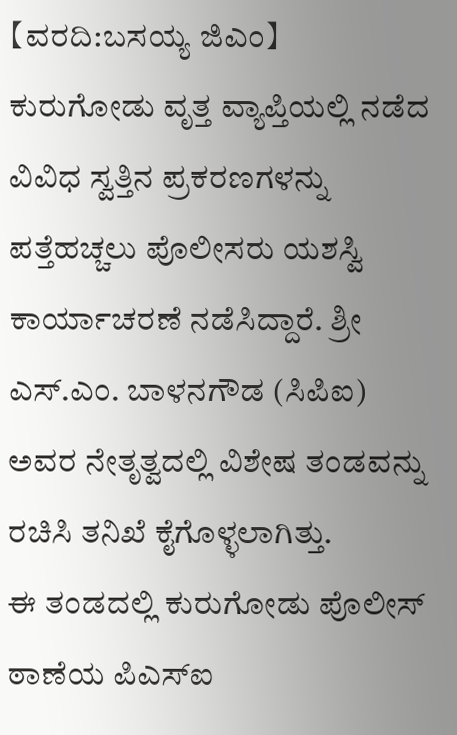【ವರದಿ:ಬಸಯ್ಯ ಜಿಎಂ】
ಕುರುಗೋಡು ವೃತ್ತ ವ್ಯಾಪ್ತಿಯಲ್ಲಿ ನಡೆದ ವಿವಿಧ ಸ್ವತ್ತಿನ ಪ್ರಕರಣಗಳನ್ನು ಪತ್ತೆಹಚ್ಚಲು ಪೊಲೀಸರು ಯಶಸ್ವಿ ಕಾರ್ಯಾಚರಣೆ ನಡೆಸಿದ್ದಾರೆ. ಶ್ರೀ ಎಸ್.ಎಂ. ಬಾಳನಗೌಡ (ಸಿಪಿಐ) ಅವರ ನೇತೃತ್ವದಲ್ಲಿ ವಿಶೇಷ ತಂಡವನ್ನು ರಚಿಸಿ ತನಿಖೆ ಕೈಗೊಳ್ಳಲಾಗಿತ್ತು.
ಈ ತಂಡದಲ್ಲಿ ಕುರುಗೋಡು ಪೊಲೀಸ್ ಠಾಣೆಯ ಪಿಎಸ್ಐ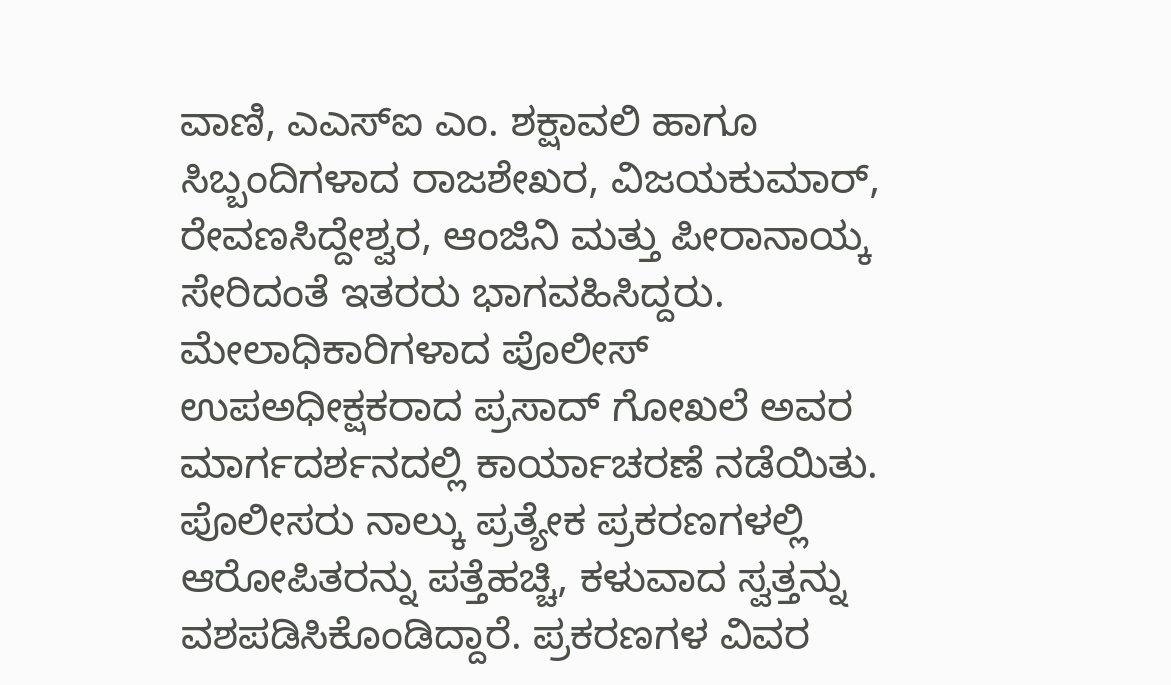ವಾಣಿ, ಎಎಸ್ಐ ಎಂ. ಶಕ್ಷಾವಲಿ ಹಾಗೂ ಸಿಬ್ಬಂದಿಗಳಾದ ರಾಜಶೇಖರ, ವಿಜಯಕುಮಾರ್, ರೇವಣಸಿದ್ದೇಶ್ವರ, ಆಂಜಿನಿ ಮತ್ತು ಪೀರಾನಾಯ್ಕ ಸೇರಿದಂತೆ ಇತರರು ಭಾಗವಹಿಸಿದ್ದರು. ಮೇಲಾಧಿಕಾರಿಗಳಾದ ಪೊಲೀಸ್ ಉಪಅಧೀಕ್ಷಕರಾದ ಪ್ರಸಾದ್ ಗೋಖಲೆ ಅವರ ಮಾರ್ಗದರ್ಶನದಲ್ಲಿ ಕಾರ್ಯಾಚರಣೆ ನಡೆಯಿತು.
ಪೊಲೀಸರು ನಾಲ್ಕು ಪ್ರತ್ಯೇಕ ಪ್ರಕರಣಗಳಲ್ಲಿ ಆರೋಪಿತರನ್ನು ಪತ್ತೆಹಚ್ಚಿ, ಕಳುವಾದ ಸ್ವತ್ತನ್ನು ವಶಪಡಿಸಿಕೊಂಡಿದ್ದಾರೆ. ಪ್ರಕರಣಗಳ ವಿವರ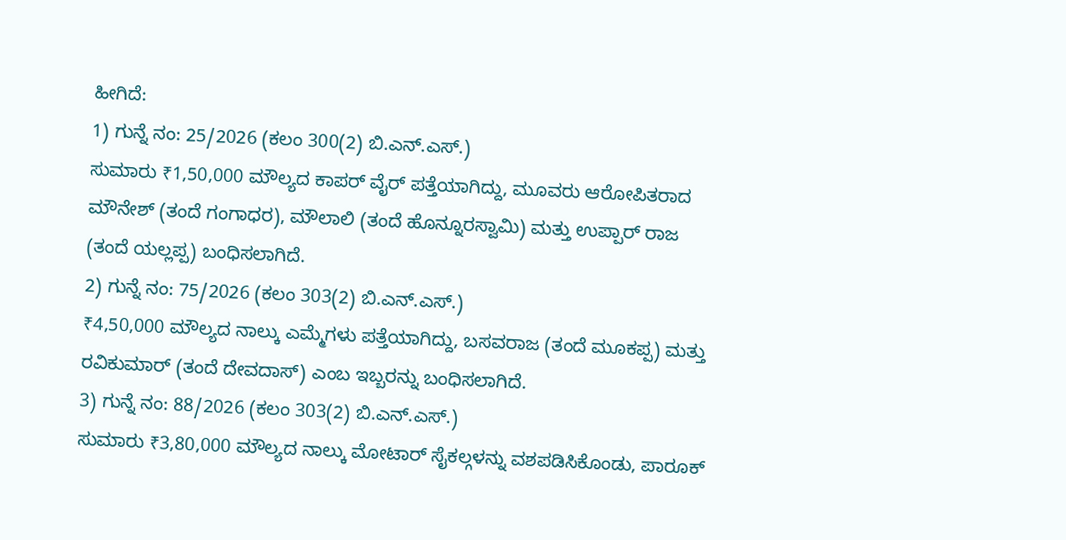ಹೀಗಿದೆ:
1) ಗುನ್ನೆ ನಂ: 25/2026 (ಕಲಂ 300(2) ಬಿ.ಎನ್.ಎಸ್.)
ಸುಮಾರು ₹1,50,000 ಮೌಲ್ಯದ ಕಾಪರ್ ವೈರ್ ಪತ್ತೆಯಾಗಿದ್ದು, ಮೂವರು ಆರೋಪಿತರಾದ ಮೌನೇಶ್ (ತಂದೆ ಗಂಗಾಧರ), ಮೌಲಾಲಿ (ತಂದೆ ಹೊನ್ನೂರಸ್ವಾಮಿ) ಮತ್ತು ಉಪ್ಪಾರ್ ರಾಜ (ತಂದೆ ಯಲ್ಲಪ್ಪ) ಬಂಧಿಸಲಾಗಿದೆ.
2) ಗುನ್ನೆ ನಂ: 75/2026 (ಕಲಂ 303(2) ಬಿ.ಎನ್.ಎಸ್.)
₹4,50,000 ಮೌಲ್ಯದ ನಾಲ್ಕು ಎಮ್ಮೆಗಳು ಪತ್ತೆಯಾಗಿದ್ದು, ಬಸವರಾಜ (ತಂದೆ ಮೂಕಪ್ಪ) ಮತ್ತು ರವಿಕುಮಾರ್ (ತಂದೆ ದೇವದಾಸ್) ಎಂಬ ಇಬ್ಬರನ್ನು ಬಂಧಿಸಲಾಗಿದೆ.
3) ಗುನ್ನೆ ನಂ: 88/2026 (ಕಲಂ 303(2) ಬಿ.ಎನ್.ಎಸ್.)
ಸುಮಾರು ₹3,80,000 ಮೌಲ್ಯದ ನಾಲ್ಕು ಮೋಟಾರ್ ಸೈಕಲ್ಗಳನ್ನು ವಶಪಡಿಸಿಕೊಂಡು, ಪಾರೂಕ್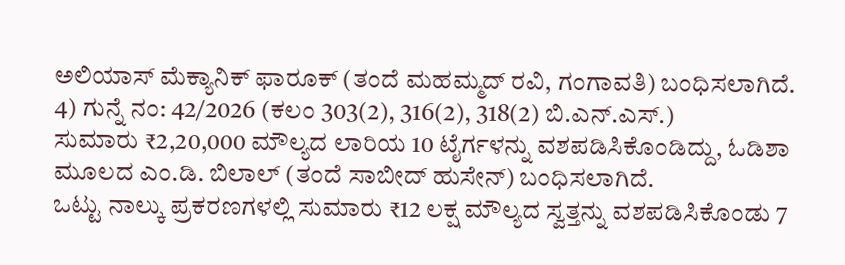ಅಲಿಯಾಸ್ ಮೆಕ್ಯಾನಿಕ್ ಫಾರೂಕ್ (ತಂದೆ ಮಹಮ್ಮದ್ ರವಿ, ಗಂಗಾವತಿ) ಬಂಧಿಸಲಾಗಿದೆ.
4) ಗುನ್ನೆ ನಂ: 42/2026 (ಕಲಂ 303(2), 316(2), 318(2) ಬಿ.ಎನ್.ಎಸ್.)
ಸುಮಾರು ₹2,20,000 ಮೌಲ್ಯದ ಲಾರಿಯ 10 ಟೈರ್ಗಳನ್ನು ವಶಪಡಿಸಿಕೊಂಡಿದ್ದು, ಓಡಿಶಾ ಮೂಲದ ಎಂ.ಡಿ. ಬಿಲಾಲ್ (ತಂದೆ ಸಾಬೀದ್ ಹುಸೇನ್) ಬಂಧಿಸಲಾಗಿದೆ.
ಒಟ್ಟು ನಾಲ್ಕು ಪ್ರಕರಣಗಳಲ್ಲಿ ಸುಮಾರು ₹12 ಲಕ್ಷ ಮೌಲ್ಯದ ಸ್ವತ್ತನ್ನು ವಶಪಡಿಸಿಕೊಂಡು 7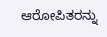ಆರೋಪಿತರನ್ನು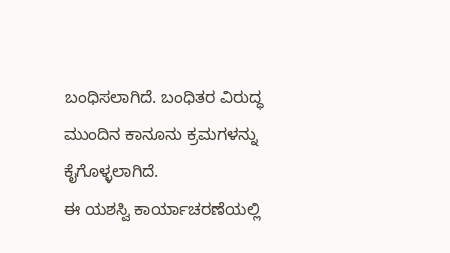ಬಂಧಿಸಲಾಗಿದೆ. ಬಂಧಿತರ ವಿರುದ್ಧ ಮುಂದಿನ ಕಾನೂನು ಕ್ರಮಗಳನ್ನು ಕೈಗೊಳ್ಳಲಾಗಿದೆ.
ಈ ಯಶಸ್ವಿ ಕಾರ್ಯಾಚರಣೆಯಲ್ಲಿ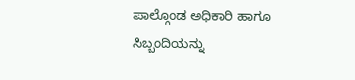ಪಾಲ್ಗೊಂಡ ಅಧಿಕಾರಿ ಹಾಗೂ ಸಿಬ್ಬಂದಿಯನ್ನು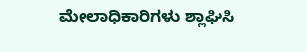ಮೇಲಾಧಿಕಾರಿಗಳು ಶ್ಲಾಘಿಸಿ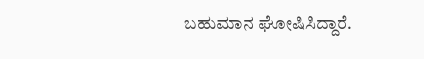ಬಹುಮಾನ ಘೋಷಿಸಿದ್ದಾರೆ.